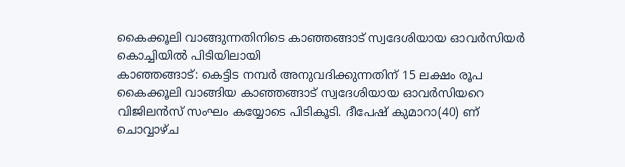കൈക്കൂലി വാങ്ങുന്നതിനിടെ കാഞ്ഞങ്ങാട് സ്വദേശിയായ ഓവർസിയർ കൊച്ചിയിൽ പിടിയിലായി
കാഞ്ഞങ്ങാട്: കെട്ടിട നമ്പർ അനുവദിക്കുന്നതിന് 15 ലക്ഷം രൂപ കൈക്കൂലി വാങ്ങിയ കാഞ്ഞങ്ങാട് സ്വദേശിയായ ഓവർസിയറെ വിജിലൻസ് സംഘം കയ്യോടെ പിടികൂടി. ദീപേഷ് കുമാറാ(40) ണ് ചൊവ്വാഴ്ച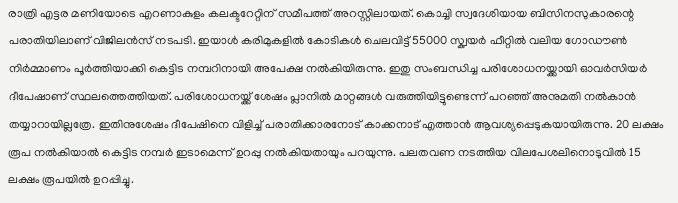രാത്രി എട്ടര മണിയോടെ എറണാകുളം കലക്ടറേറ്റിന് സമീപത്ത് അറസ്റ്റിലായത്. കൊച്ചി സ്വദേശിയായ ബിസിനസുകാരന്റെ പരാതിയിലാണ് വിജിലൻസ് നടപടി. ഇയാൾ കരിമുകളിൽ കോടികൾ ചെലവിട്ട് 55000 സ്ക്വയർ ഫീറ്റിൽ വലിയ ഗോഡൗൺ നിർമ്മാണം പൂർത്തിയാക്കി കെട്ടിട നമ്പറിനായി അപേക്ഷ നൽകിയിരുന്നു. ഇതു സംബന്ധിച്ച പരിശോധനയ്ക്കായി ഓവർസിയർ ദീപേഷാണ് സ്ഥലത്തെത്തിയത്. പരിശോധനയ്ക്ക് ശേഷം പ്ലാനിൽ മാറ്റങ്ങൾ വരുത്തിയിട്ടുണ്ടെന്ന് പറഞ്ഞ് അനുമതി നൽകാൻ തയ്യാറായില്ലത്രേ. ഇതിനുശേഷം ദീപേഷിനെ വിളിച്ച് പരാതിക്കാരനോട് കാക്കനാട് എത്താൻ ആവശ്യപ്പെടുകയായിരുന്നു. 20 ലക്ഷം രൂപ നൽകിയാൽ കെട്ടിട നമ്പർ ഇടാമെന്ന് ഉറപ്പു നൽകിയതായും പറയുന്നു. പലതവണ നടത്തിയ വിലപേശലിനൊടുവിൽ 15 ലക്ഷം രൂപയിൽ ഉറപ്പിച്ചു.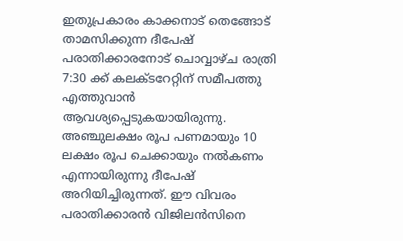ഇതുപ്രകാരം കാക്കനാട് തെങ്ങോട് താമസിക്കുന്ന ദീപേഷ് പരാതിക്കാരനോട് ചൊവ്വാഴ്ച രാത്രി 7:30 ക്ക് കലക്ടറേറ്റിന് സമീപത്തു എത്തുവാൻ ആവശ്യപ്പെടുകയായിരുന്നു. അഞ്ചുലക്ഷം രൂപ പണമായും 10 ലക്ഷം രൂപ ചെക്കായും നൽകണം എന്നായിരുന്നു ദീപേഷ് അറിയിച്ചിരുന്നത്. ഈ വിവരം പരാതിക്കാരൻ വിജിലൻസിനെ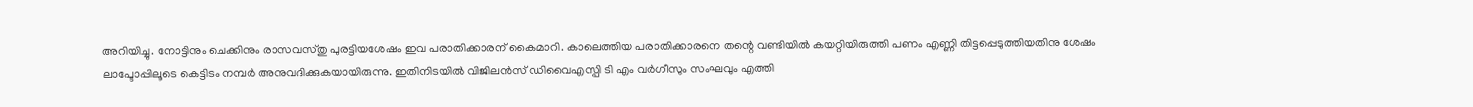അറിയിച്ചു. നോട്ടിനും ചെക്കിനും രാസവസ്തു പുരട്ടിയശേഷം ഇവ പരാതിക്കാരന് കൈമാറി. കാലെത്തിയ പരാതിക്കാരനെ തന്റെ വണ്ടിയിൽ കയറ്റിയിരുത്തി പണം എണ്ണി തിട്ടപ്പെടുത്തിയതിനു ശേഷം ലാപ്ടോപ്പിലൂടെ കെട്ടിടം നമ്പർ അനുവദിക്കുകയായിരുന്നു. ഇതിനിടയിൽ വിജിലൻസ് ഡിവൈഎസ്പി ടി എം വർഗീസും സംഘവും എത്തി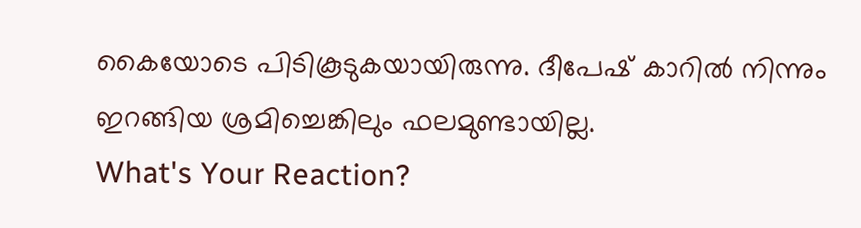കൈയോടെ പിടികൂടുകയായിരുന്നു. ദീപേഷ് കാറിൽ നിന്നും ഇറങ്ങിയ ശ്രമിച്ചെങ്കിലും ഫലമുണ്ടായില്ല.
What's Your Reaction?